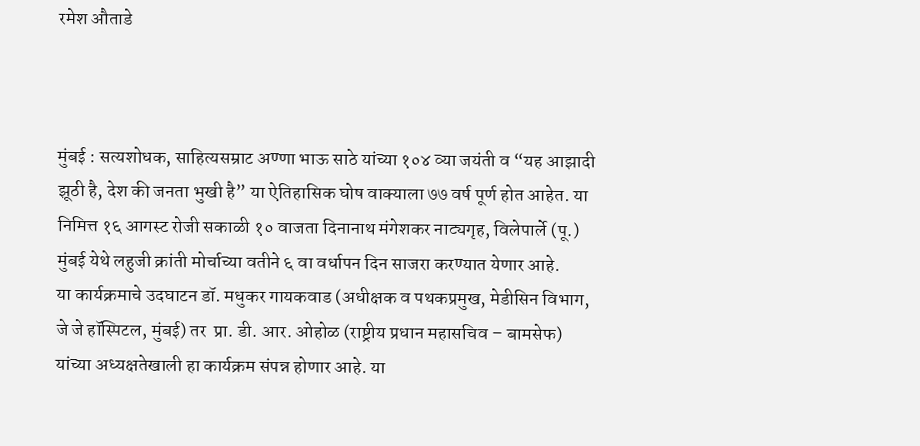रमेश औताडे



मुंबई : सत्यशोधक, साहित्यसम्राट अण्णा भाऊ साठे यांच्या १०४ व्या जयंती व “यह आझादी झूठी है, देश की जनता भुखी है” या ऐतिहासिक घोष वाक्याला ७७ वर्ष पूर्ण होत आहेत. या निमित्त १६ आगस्ट रोजी सकाळी १० वाजता दिनानाथ मंगेशकर नाट्यगृह, विलेपार्ले (पू.) मुंबई येथे लहुजी क्रांती मोर्चाच्या वतीने ६ वा वर्धापन दिन साजरा करण्यात येणार आहे.
या कार्यक्रमाचे उदघाटन डॉ. मधुकर गायकवाड (अधीक्षक व पथकप्रमुख, मेडीसिन विभाग, जे जे हॉस्पिटल, मुंबई) तर  प्रा. डी. आर. ओहोळ (राष्ट्रीय प्रधान महासचिव – बामसेफ) यांच्या अध्यक्षतेखाली हा कार्यक्रम संपन्न होणार आहे. या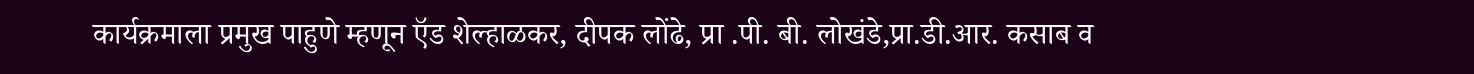कार्यक्रमाला प्रमुख पाहुणे म्हणून ऍड शेल्हाळकर, दीपक लोंढे, प्रा .पी. बी. लोखंडे,प्रा.डी.आर. कसाब व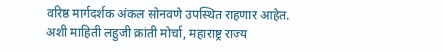वरिष्ठ मार्गदर्शक अंकल सोनवणे उपस्थित राहणार आहेत.
अशी माहिती लहुजी क्रांती मोर्चा, महाराष्ट्र राज्य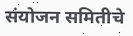संयोजन समितीचे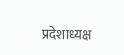प्रदेशाध्यक्ष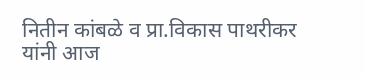नितीन कांबळे व प्रा.विकास पाथरीकर यांनी आज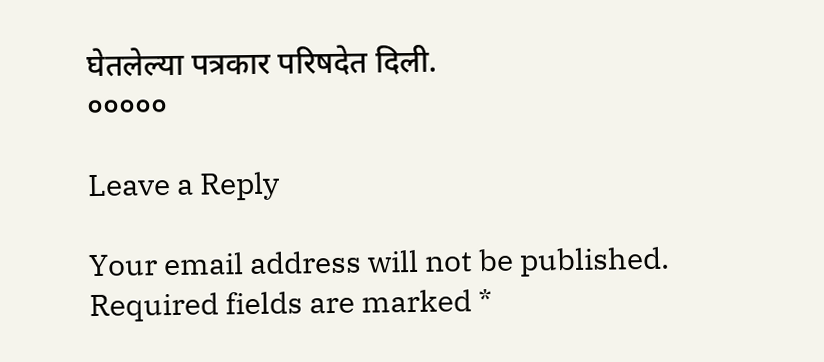घेतलेल्या पत्रकार परिषदेत दिली.
०००००

Leave a Reply

Your email address will not be published. Required fields are marked *